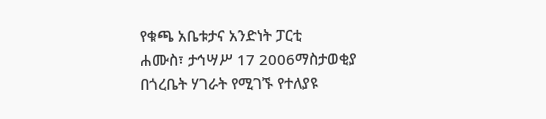የቁጫ አቤቱታና አንድነት ፓርቲ
ሐሙስ፣ ታኅሣሥ 17 2006ማስታወቂያ
በጎረቤት ሃገራት የሚገኙ የተለያዩ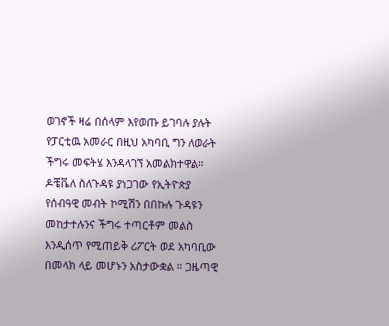ወገኖች ዛሬ በሰላም እየወጡ ይገባሉ ያሉት የፓርቲዉ አመራር በዚህ አካባቢ ግን ለወራት ችግሩ መፍትሄ እንዳላገኘ አመልክተዋል። ዶቼቬለ ስለጉዳዩ ያነጋገው የኢትዮጵያ የሰብዓዊ መብት ኮሚሽን በበኩሉ ጉዳዩን መከታተሉንና ችግሩ ተጣርቶም መልስ እንዲሰጥ የሚጠይቅ ሪፖርት ወደ አካባቢው በመላክ ላይ መሆኑን አስታውቋል ። ጋዜጣዊ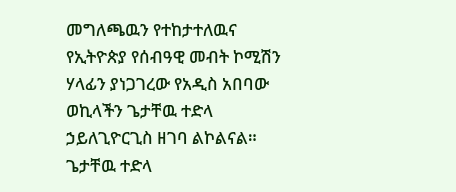መግለጫዉን የተከታተለዉና የኢትዮጵያ የሰብዓዊ መብት ኮሚሽን ሃላፊን ያነጋገረው የአዲስ አበባው ወኪላችን ጌታቸዉ ተድላ ኃይለጊዮርጊስ ዘገባ ልኮልናል።
ጌታቸዉ ተድላ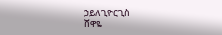ኃይለጊዮርጊስ
ሸዋዬ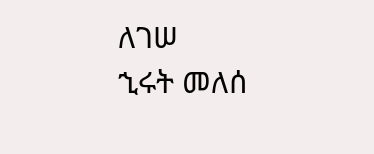ለገሠ
ኂሩት መለሰ